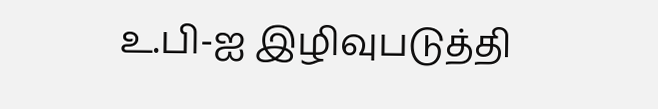உ.பி-ஐ இழிவுபடுத்தி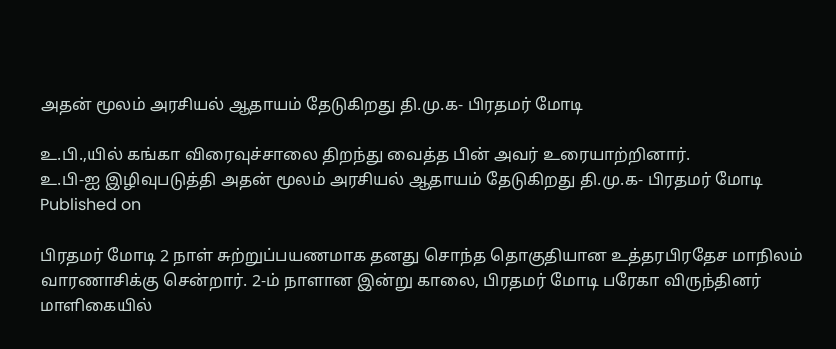அதன் மூலம் அரசியல் ஆதாயம் தேடுகிறது தி.மு.க- பிரதமர் மோடி

உ.பி.,யில் கங்கா விரைவுச்சாலை திறந்து வைத்த பின் அவர் உரையாற்றினார்.
உ.பி-ஐ இழிவுபடுத்தி அதன் மூலம் அரசியல் ஆதாயம் தேடுகிறது தி.மு.க- பிரதமர் மோடி
Published on

பிரதமர் மோடி 2 நாள் சுற்றுப்பயணமாக தனது சொந்த தொகுதியான உத்தரபிரதேச மாநிலம் வாரணாசிக்கு சென்றார். 2-ம் நாளான இன்று காலை, பிரதமர் மோடி பரேகா விருந்தினர் மாளிகையில்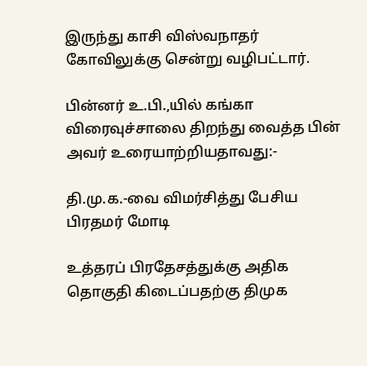இருந்து காசி விஸ்வநாதர் கோவிலுக்கு சென்று வழிபட்டார்.

பின்னர் உ.பி.,யில் கங்கா விரைவுச்சாலை திறந்து வைத்த பின் அவர் உரையாற்றியதாவது:-

தி.மு.க.-வை விமர்சித்து பேசிய பிரதமர் மோடி

உத்தரப் பிரதேசத்துக்கு அதிக தொகுதி கிடைப்பதற்கு திமுக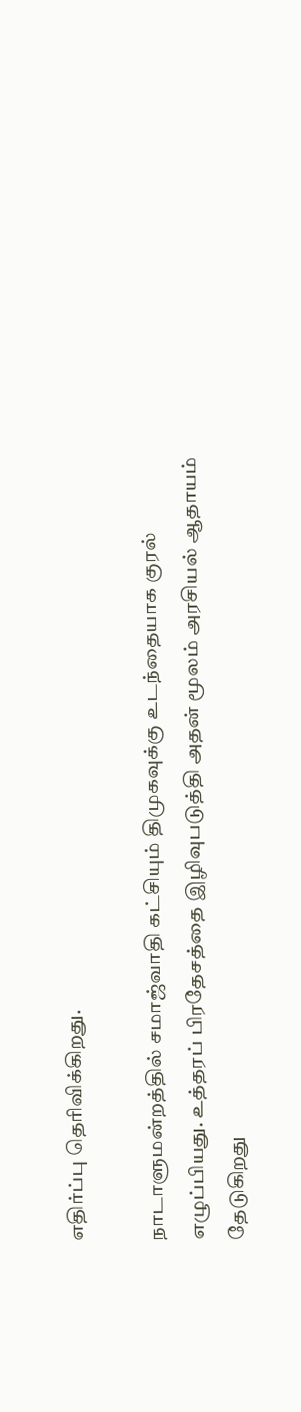எதிர்ப்பு தெரிவிக்கிறது.

நாடாளுமன்றத்தில் சமாஜ்வாதி கட்சியும் திமுகவுக்கு உடந்தையாக குரல் எழுப்பியது. உத்தரப் பிரதேசத்தை இழிவுபடுத்தி அதன் மூலம் அரசியல் ஆதாயம் தேடுகிறது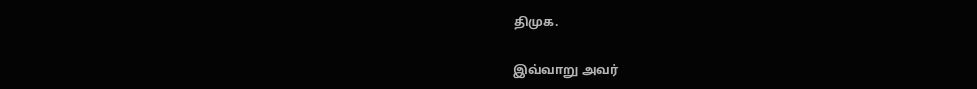திமுக.

இவ்வாறு அவர்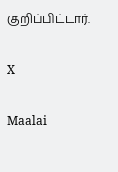குறிப்பிட்டார்.

X

Maalai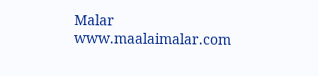Malar
www.maalaimalar.com